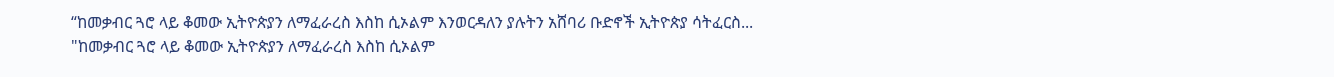“ከመቃብር ጓሮ ላይ ቆመው ኢትዮጵያን ለማፈራረስ እስከ ሲኦልም እንወርዳለን ያሉትን አሸባሪ ቡድኖች ኢትዮጵያ ሳትፈርስ...
"ከመቃብር ጓሮ ላይ ቆመው ኢትዮጵያን ለማፈራረስ እስከ ሲኦልም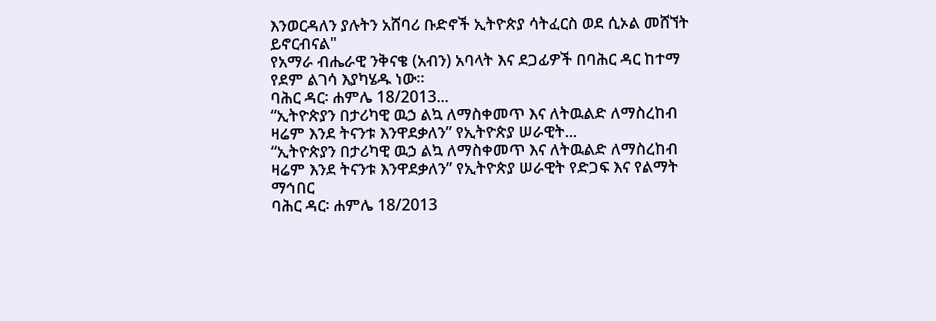እንወርዳለን ያሉትን አሸባሪ ቡድኖች ኢትዮጵያ ሳትፈርስ ወደ ሲኦል መሸኘት ይኖርብናል"
የአማራ ብሔራዊ ንቅናቄ (አብን) አባላት እና ደጋፊዎች በባሕር ዳር ከተማ የደም ልገሳ እያካሄዱ ነው፡፡
ባሕር ዳር፡ ሐምሌ 18/2013...
“ኢትዮጵያን በታሪካዊ ዉኃ ልኳ ለማስቀመጥ እና ለትዉልድ ለማስረከብ ዛሬም እንደ ትናንቱ እንዋደቃለን” የኢትዮጵያ ሠራዊት...
“ኢትዮጵያን በታሪካዊ ዉኃ ልኳ ለማስቀመጥ እና ለትዉልድ ለማስረከብ ዛሬም እንደ ትናንቱ እንዋደቃለን” የኢትዮጵያ ሠራዊት የድጋፍ እና የልማት ማኅበር
ባሕር ዳር፡ ሐምሌ 18/2013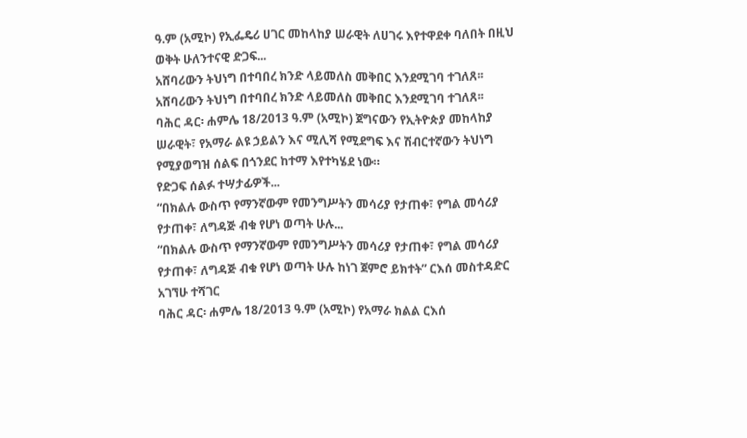ዓ.ም (አሚኮ) የኢፌዴሪ ሀገር መከላከያ ሠራዊት ለሀገሩ እየተዋደቀ ባለበት በዚህ ወቅት ሁለንተናዊ ድጋፍ...
አሸባሪውን ትህነግ በተባበረ ክንድ ላይመለስ መቅበር እንደሚገባ ተገለጸ፡፡
አሸባሪውን ትህነግ በተባበረ ክንድ ላይመለስ መቅበር እንደሚገባ ተገለጸ፡፡
ባሕር ዳር፡ ሐምሌ 18/2013 ዓ.ም (አሚኮ) ጀግናውን የኢትዮጵያ መከላከያ ሠራዊት፣ የአማራ ልዩ ኃይልን እና ሚሊሻ የሚደግፍ እና ሽብርተኛውን ትህነግ የሚያወግዝ ሰልፍ በጎንደር ከተማ እየተካሄደ ነው።
የድጋፍ ሰልፉ ተሣታፊዎች...
“በክልሉ ውስጥ የማንኛውም የመንግሥትን መሳሪያ የታጠቀ፣ የግል መሳሪያ የታጠቀ፣ ለግዳጅ ብቁ የሆነ ወጣት ሁሉ...
“በክልሉ ውስጥ የማንኛውም የመንግሥትን መሳሪያ የታጠቀ፣ የግል መሳሪያ የታጠቀ፣ ለግዳጅ ብቁ የሆነ ወጣት ሁሉ ከነገ ጀምሮ ይክተት” ርእሰ መስተዳድር አገኘሁ ተሻገር
ባሕር ዳር፡ ሐምሌ 18/2013 ዓ.ም (አሚኮ) የአማራ ክልል ርእሰ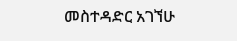መስተዳድር አገኘሁ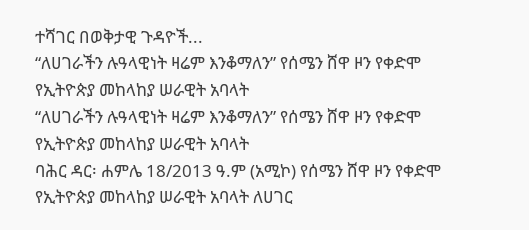ተሻገር በወቅታዊ ጉዳዮች...
“ለሀገራችን ሉዓላዊነት ዛሬም እንቆማለን” የሰሜን ሸዋ ዞን የቀድሞ የኢትዮጵያ መከላከያ ሠራዊት አባላት
“ለሀገራችን ሉዓላዊነት ዛሬም እንቆማለን” የሰሜን ሸዋ ዞን የቀድሞ የኢትዮጵያ መከላከያ ሠራዊት አባላት
ባሕር ዳር፡ ሐምሌ 18/2013 ዓ.ም (አሚኮ) የሰሜን ሸዋ ዞን የቀድሞ የኢትዮጵያ መከላከያ ሠራዊት አባላት ለሀገር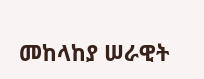መከላከያ ሠራዊት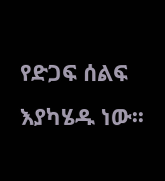የድጋፍ ሰልፍ እያካሄዱ ነው፡፡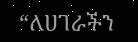“ለሀገራችን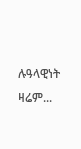ሉዓላዊነት ዛሬም...